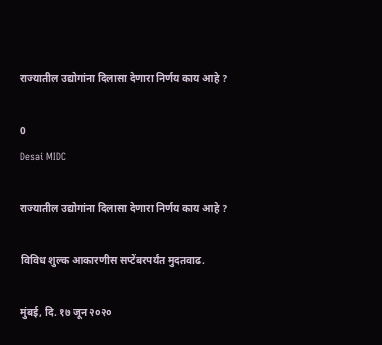राज्यातील उद्योगांना दिलासा देणारा निर्णय काय आहे ?

0
Desai MIDC

राज्यातील उद्योगांना दिलासा देणारा निर्णय काय आहे ?

विविध शुल्क आकारणीस सप्टेंबरपर्यंत मुदतवाढ.

मुंबई, दि. १७ जून २०२०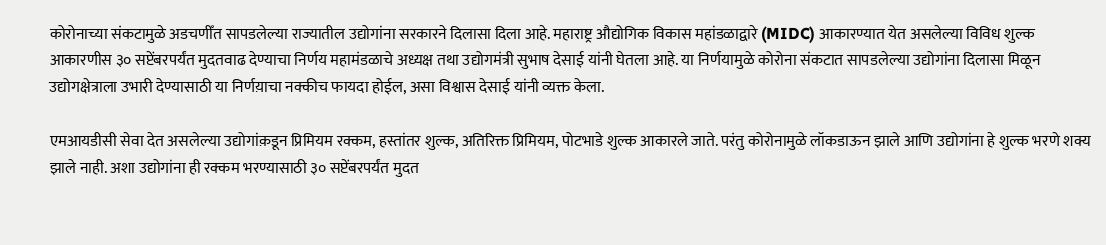कोरोनाच्या संकटामुळे अडचणीँत सापडलेल्या राज्यातील उद्योगांना सरकारने दिलासा दिला आहे. महाराष्ट्र औद्योगिक विकास महांडळाद्वारे (MIDC) आकारण्यात येत असलेल्या विविध शुल्क आकारणीस ३० सप्टेंबरपर्यंत मुदतवाढ देण्याचा निर्णय महामंडळाचे अध्यक्ष तथा उद्योगमंत्री सुभाष देसाई यांनी घेतला आहे. या निर्णयामुळे कोरोना संकटात सापडलेल्या उद्योगांना दिलासा मिळून उद्योगक्षेत्राला उभारी देण्यासाठी या निर्णय़ाचा नक्कीच फायदा होईल, असा विश्वास देसाई यांनी व्यक्त केला.

एमआयडीसी सेवा देत असलेल्या उद्योगांक़डून प्रिमियम रक्कम, हस्तांतर शुल्क, अतिरिक्त प्रिमियम, पोटभाडे शुल्क आकारले जाते. परंतु कोरोनामुळे लॉकडाऊन झाले आणि उद्योगांना हे शुल्क भरणे शक्य झाले नाही. अशा उद्योगांना ही रक्कम भरण्यासाठी ३० सप्टेंबरपर्यंत मुदत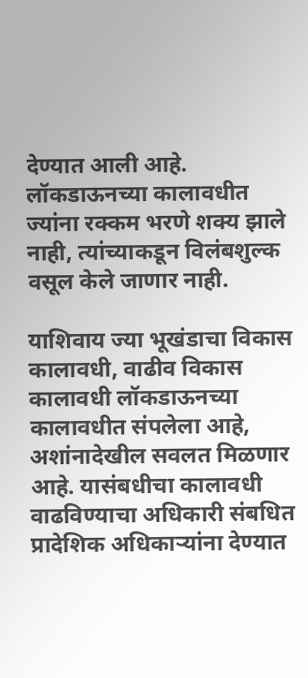देण्यात आली आहे. लॉकडाऊनच्या कालावधीत ज्यांना रक्कम भरणे शक्य झाले नाही, त्यांच्याकडून विलंबशुल्क वसूल केले जाणार नाही.

याशिवाय ज्या भूखंडाचा विकास कालावधी, वाढीव विकास कालावधी लॉकडाऊनच्या कालावधीत संपलेला आहे, अशांनादेखील सवलत मिळणार आहे. यासंबधीचा कालावधी वाढविण्याचा अधिकारी संबधित प्रादेशिक अधिकाऱ्यांना देण्यात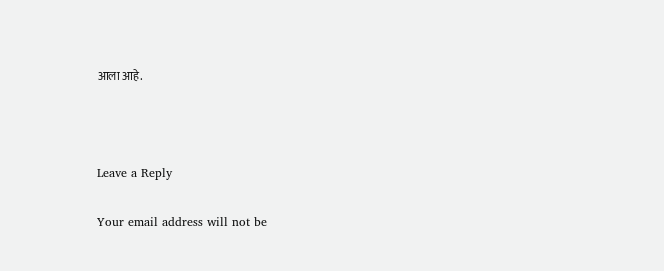आला आहे.



Leave a Reply

Your email address will not be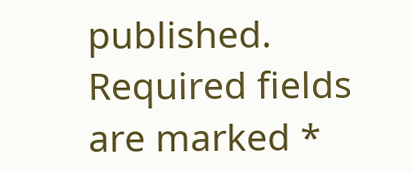published. Required fields are marked *